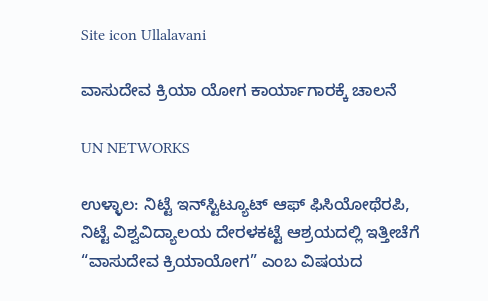Site icon Ullalavani

ವಾಸುದೇವ ಕ್ರಿಯಾ ಯೋಗ ಕಾರ್ಯಾಗಾರಕ್ಕೆ ಚಾಲನೆ

UN NETWORKS

ಉಳ್ಳಾಲ: ನಿಟ್ಟೆ ಇನ್‍ಸ್ಟಿಟ್ಯೂಟ್ ಆಫ್ ಫಿಸಿಯೋಥೆರಪಿ, ನಿಟ್ಟೆ ವಿಶ್ವವಿದ್ಯಾಲಯ ದೇರಳಕಟ್ಟೆ ಆಶ್ರಯದಲ್ಲಿ ಇತ್ತೀಚೆಗೆ “ವಾಸುದೇವ ಕ್ರಿಯಾಯೋಗ” ಎಂಬ ವಿಷಯದ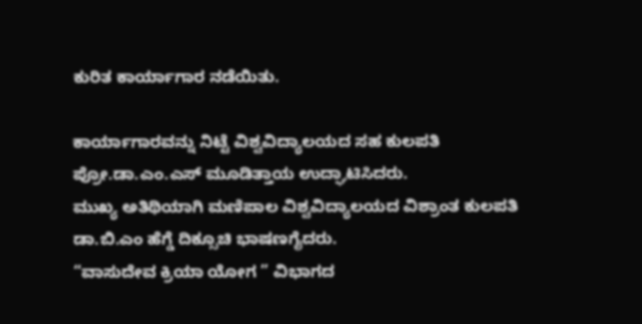ಕುರಿತ ಕಾರ್ಯಾಗಾರ ನಡೆಯಿತು.

ಕಾರ್ಯಾಗಾರವನ್ನು ನಿಟ್ಟೆ ವಿಶ್ವವಿದ್ಯಾಲಯದ ಸಹ ಕುಲಪತಿ ಪ್ರೋ.ಡಾ.ಎಂ.ಎಸ್ ಮೂಡಿತ್ತಾಯ ಉದ್ಘಾಟಿಸಿದರು.
ಮುಖ್ಯ ಅತಿಥಿಯಾಗಿ ಮಣಿಪಾಲ ವಿಶ್ವವಿದ್ಯಾಲಯದ ವಿಶ್ರಾಂತ ಕುಲಪತಿ ಡಾ.ಬಿ.ಎಂ ಹೆಗ್ಡೆ ದಿಕ್ಸೂಚಿ ಭಾಷಣಗೈದರು.
“ವಾಸುದೇವ ಕ್ರಿಯಾ ಯೋಗ ” ವಿಭಾಗದ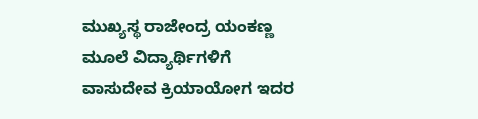ಮುಖ್ಯಸ್ಥ ರಾಜೇಂದ್ರ ಯಂಕಣ್ಣ ಮೂಲೆ ವಿದ್ಯಾರ್ಥಿಗಳಿಗೆ ವಾಸುದೇವ ಕ್ರಿಯಾಯೋಗ ಇದರ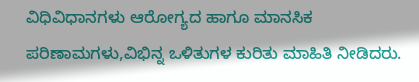ವಿಧಿವಿಧಾನಗಳು ಆರೋಗ್ಯದ ಹಾಗೂ ಮಾನಸಿಕ ಪರಿಣಾಮಗಳು,ವಿಭಿನ್ನ ಒಳಿತುಗಳ ಕುರಿತು ಮಾಹಿತಿ ನೀಡಿದರು.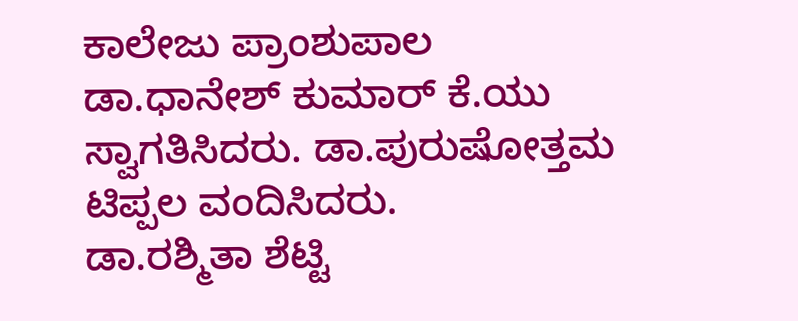ಕಾಲೇಜು ಪ್ರಾಂಶುಪಾಲ ಡಾ.ಧಾನೇಶ್ ಕುಮಾರ್ ಕೆ.ಯು ಸ್ವಾಗತಿಸಿದರು. ಡಾ.ಪುರುಷೋತ್ತಮ ಟಿಪ್ಪಲ ವಂದಿಸಿದರು.
ಡಾ.ರಶ್ಮಿತಾ ಶೆಟ್ಟಿ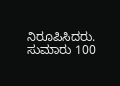ನಿರೂಪಿಸಿದರು. ಸುಮಾರು 100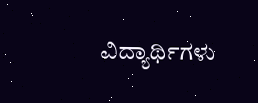ವಿದ್ಯಾರ್ಥಿಗಳು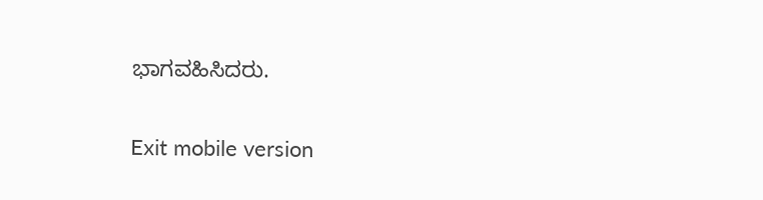ಭಾಗವಹಿಸಿದರು.

Exit mobile version